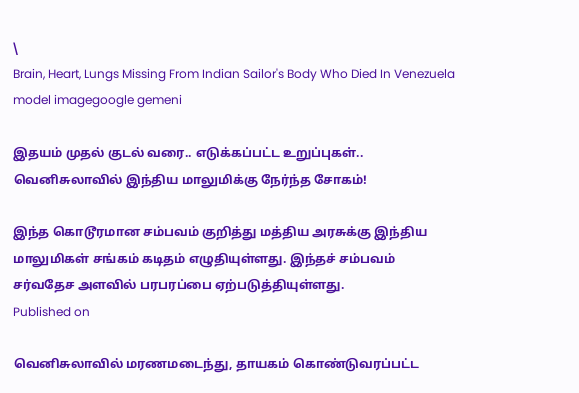\
Brain, Heart, Lungs Missing From Indian Sailor's Body Who Died In Venezuela
model imagegoogle gemeni

இதயம் முதல் குடல் வரை.. எடுக்கப்பட்ட உறுப்புகள்.. வெனிசுலாவில் இந்திய மாலுமிக்கு நேர்ந்த சோகம்!

இந்த கொடூரமான சம்பவம் குறித்து மத்திய அரசுக்கு இந்திய மாலுமிகள் சங்கம் கடிதம் எழுதியுள்ளது. இந்தச் சம்பவம் சர்வதேச அளவில் பரபரப்பை ஏற்படுத்தியுள்ளது.
Published on

வெனிசுலாவில் மரணமடைந்து, தாயகம் கொண்டுவரப்பட்ட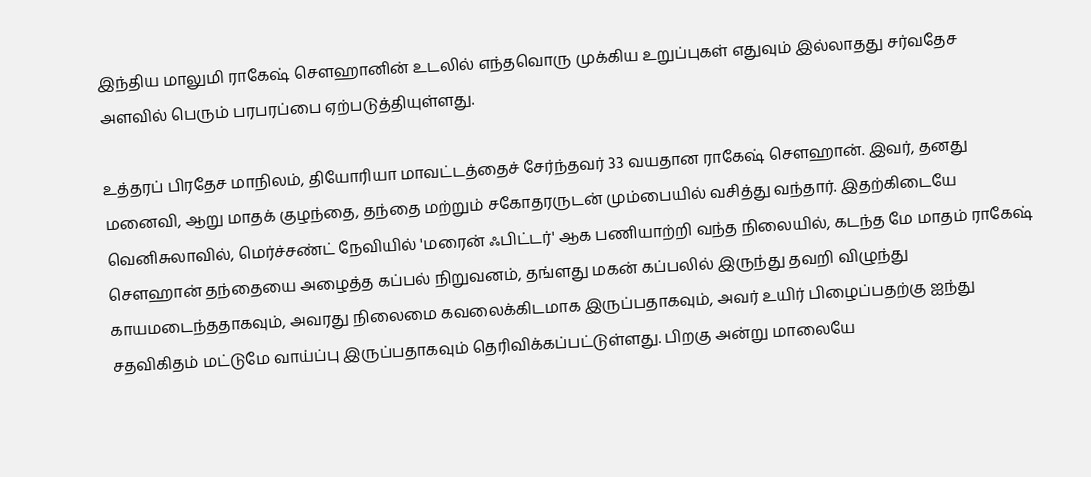இந்திய மாலுமி ராகேஷ் சௌஹானின் உடலில் எந்தவொரு முக்கிய உறுப்புகள் எதுவும் இல்லாதது சர்வதேச அளவில் பெரும் பரபரப்பை ஏற்படுத்தியுள்ளது.

உத்தரப் பிரதேச மாநிலம், தியோரியா மாவட்டத்தைச் சேர்ந்தவர் 33 வயதான ராகேஷ் சௌஹான். இவர், தனது மனைவி, ஆறு மாதக் குழந்தை, தந்தை மற்றும் சகோதரருடன் மும்பையில் வசித்து வந்தார். இதற்கிடையே வெனிசுலாவில், மெர்ச்சண்ட் நேவியில் 'மரைன் ஃபிட்டர்' ஆக பணியாற்றி வந்த நிலையில், கடந்த மே மாதம் ராகேஷ் சௌஹான் தந்தையை அழைத்த கப்பல் நிறுவனம், தங்ளது மகன் கப்பலில் இருந்து தவறி விழுந்து காயமடைந்ததாகவும், அவரது நிலைமை கவலைக்கிடமாக இருப்பதாகவும், அவர் உயிர் பிழைப்பதற்கு ஐந்து சதவிகிதம் மட்டுமே வாய்ப்பு இருப்பதாகவும் தெரிவிக்கப்பட்டுள்ளது. பிறகு அன்று மாலையே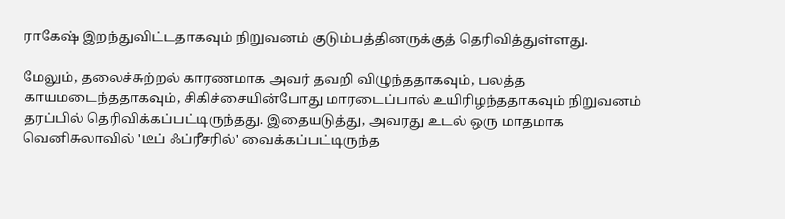ராகேஷ் இறந்துவிட்டதாகவும் நிறுவனம் குடும்பத்தினருக்குத் தெரிவித்துள்ளது.

மேலும், தலைச்சுற்றல் காரணமாக அவர் தவறி விழுந்ததாகவும், பலத்த காயமடைந்ததாகவும், சிகிச்சையின்போது மாரடைப்பால் உயிரிழந்ததாகவும் நிறுவனம் தரப்பில் தெரிவிக்கப்பட்டிருந்தது. இதையடுத்து, அவரது உடல் ஒரு மாதமாக வெனிசுலாவில் 'டீப் ஃப்ரீசரில்' வைக்கப்பட்டிருந்த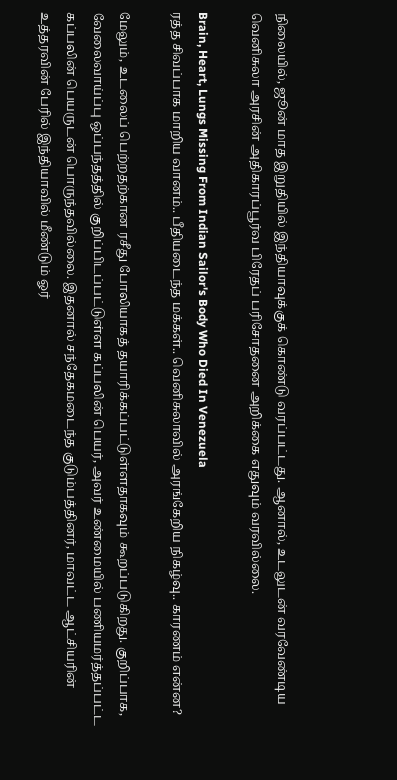நிலையில், ஜூன் மாத இறுதியில் இந்தியாவுக்குக் கொண்டு வரப்பட்டது. ஆனால், உடலுடன் வரவேண்டிய வெனிசுலா அரசின் அதிகாரப்பூர்வ பிரேதப் பரிசோதனை அறிக்கை எதுவும் வரவில்லை.

Brain, Heart, Lungs Missing From Indian Sailor's Body Who Died In Venezuela
ரத்த சிவப்பாக மாறிய வானம்.. பீதியடைந்த மக்கள்.. வெனிசுலாவில் அரங்கேறிய நிகழ்வு.. காரணம் என்ன?

மேலும், உடலைப் பெற்றதற்கான ரசீது போலியாகத் தயாரிக்கப்பட்டுள்ளதாகவும் கூறப்படுகிறது. குறிப்பாக, வேலைவாய்ப்பு ஒப்பந்தத்தில் குறிப்பிடப்பட்டுள்ள கப்பலின் பெயர், அவர் உண்மையில் பணியமர்த்தப்பட்ட கப்பலின் பெயருடன் பொருந்தவில்லை. இதனால் சந்தேகமடைந்த குடும்பத்தினர், மாவட்ட ஆட்சியரின் உத்தரவின் பேரில் இந்தியாவில் மீண்டும் ஓர்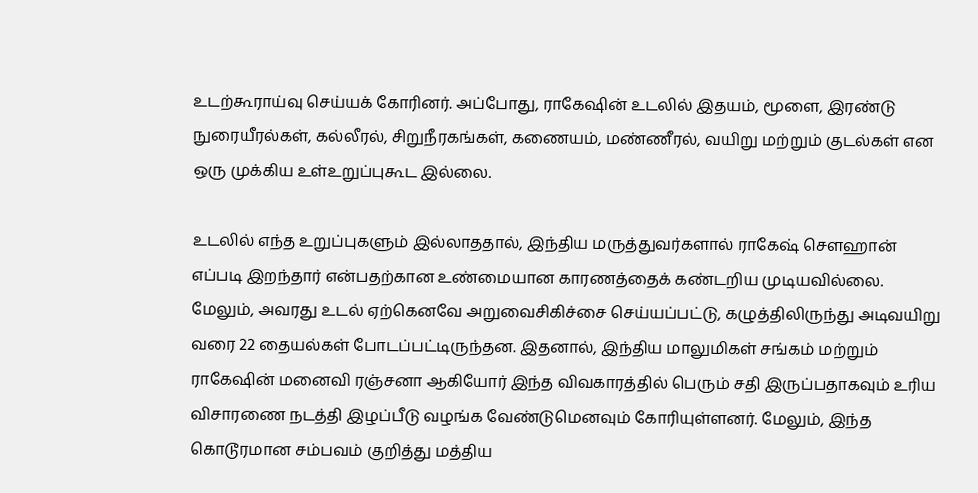உடற்கூராய்வு செய்யக் கோரினர். அப்போது, ராகேஷின் உடலில் இதயம், மூளை, இரண்டு நுரையீரல்கள், கல்லீரல், சிறுநீரகங்கள், கணையம், மண்ணீரல், வயிறு மற்றும் குடல்கள் என ஒரு முக்கிய உள்உறுப்புகூட இல்லை.

உடலில் எந்த உறுப்புகளும் இல்லாததால், இந்திய மருத்துவர்களால் ராகேஷ் சௌஹான் எப்படி இறந்தார் என்பதற்கான உண்மையான காரணத்தைக் கண்டறிய முடியவில்லை. மேலும், அவரது உடல் ஏற்கெனவே அறுவைசிகிச்சை செய்யப்பட்டு, கழுத்திலிருந்து அடிவயிறு வரை 22 தையல்கள் போடப்பட்டிருந்தன. இதனால், இந்திய மாலுமிகள் சங்கம் மற்றும் ராகேஷின் மனைவி ரஞ்சனா ஆகியோர் இந்த விவகாரத்தில் பெரும் சதி இருப்பதாகவும் உரிய விசாரணை நடத்தி இழப்பீடு வழங்க வேண்டுமெனவும் கோரியுள்ளனர். மேலும், இந்த கொடூரமான சம்பவம் குறித்து மத்திய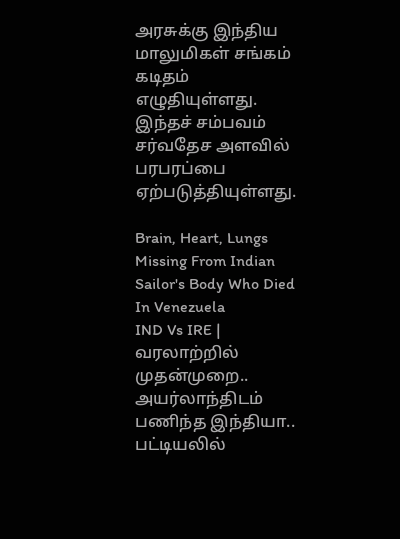அரசுக்கு இந்திய மாலுமிகள் சங்கம் கடிதம் எழுதியுள்ளது. இந்தச் சம்பவம் சர்வதேச அளவில் பரபரப்பை ஏற்படுத்தியுள்ளது.

Brain, Heart, Lungs Missing From Indian Sailor's Body Who Died In Venezuela
IND Vs IRE | வரலாற்றில் முதன்முறை.. அயர்லாந்திடம் பணிந்த இந்தியா.. பட்டியலில்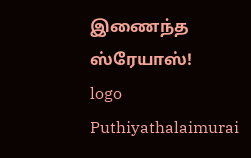இணைந்த ஸ்ரேயாஸ்!
logo
Puthiyathalaimurai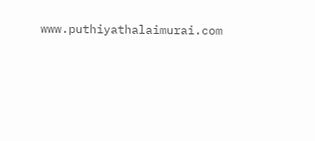www.puthiyathalaimurai.com